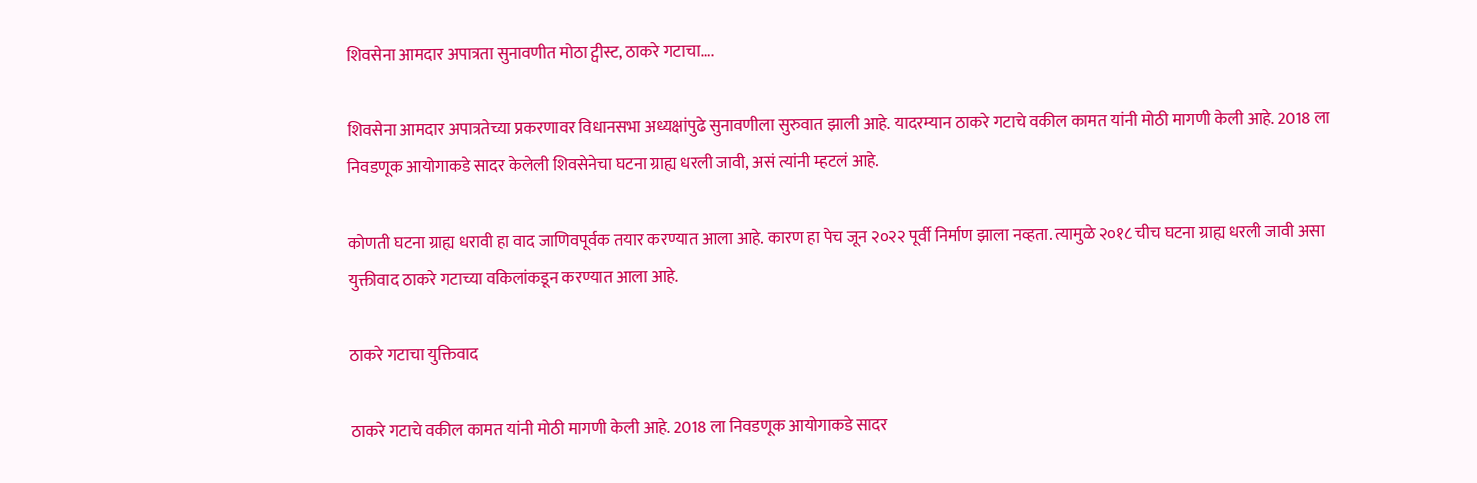शिवसेना आमदार अपात्रता सुनावणीत मोठा ट्वीस्ट, ठाकरे गटाचा….

शिवसेना आमदार अपात्रतेच्या प्रकरणावर विधानसभा अध्यक्षांपुढे सुनावणीला सुरुवात झाली आहे. यादरम्यान ठाकरे गटाचे वकील कामत यांनी मोठी मागणी केली आहे. 2018 ला निवडणूक आयोगाकडे सादर केलेली शिवसेनेचा घटना ग्राह्य धरली जावी, असं त्यांनी म्हटलं आहे.

कोणती घटना ग्राह्य धरावी हा वाद जाणिवपूर्वक तयार करण्यात आला आहे. कारण हा पेच जून २०२२ पूर्वी निर्माण झाला नव्हता. त्यामुळे २०१८ चीच घटना ग्राह्य धरली जावी असा युक्तीवाद ठाकरे गटाच्या वकिलांकडून करण्यात आला आहे.

ठाकरे गटाचा युक्तिवाद

ठाकरे गटाचे वकील कामत यांनी मोठी मागणी केली आहे. 2018 ला निवडणूक आयोगाकडे सादर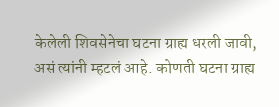केलेली शिवसेनेचा घटना ग्राह्य धरली जावी, असं त्यांनी म्हटलं आहे. कोणती घटना ग्राह्य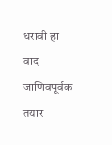धरावी हा वाद जाणिवपूर्वक तयार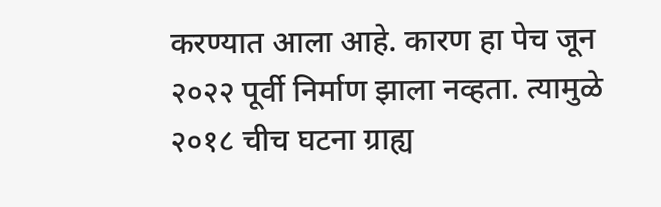करण्यात आला आहे. कारण हा पेच जून २०२२ पूर्वी निर्माण झाला नव्हता. त्यामुळे २०१८ चीच घटना ग्राह्य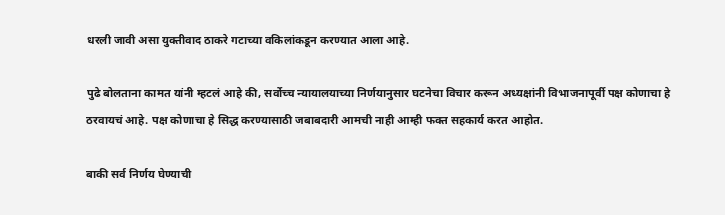धरली जावी असा युक्तीवाद ठाकरे गटाच्या वकिलांकडून करण्यात आला आहे.

पुढे बोलताना कामत यांनी म्हटलं आहे की, सर्वोच्च न्यायालयाच्या निर्णयानुसार घटनेचा विचार करून अध्यक्षांनी विभाजनापूर्वी पक्ष कोणाचा हे ठरवायचं आहे. पक्ष कोणाचा हे सिद्ध करण्यासाठी जबाबदारी आमची नाही आम्ही फक्त सहकार्य करत आहोत.

बाकी सर्व निर्णय घेण्याची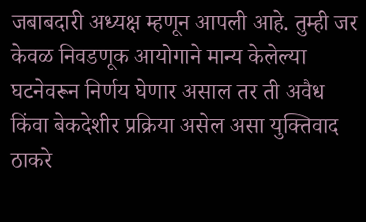जबाबदारी अध्यक्ष म्हणून आपली आहे. तुम्ही जर केवळ निवडणूक आयोगाने मान्य केलेल्या घटनेवरून निर्णय घेणार असाल तर ती अवैध किंवा बेकदेशीर प्रक्रिया असेल असा युक्तिवाद ठाकरे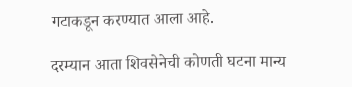गटाकडून करण्यात आला आहे.

दरम्यान आता शिवसेनेची कोणती घटना मान्य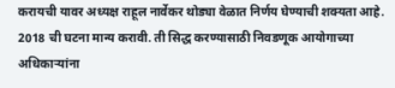करायची यावर अध्यक्ष राहूल नार्वेकर थोड्या वेळात निर्णय घेण्याची शक्यता आहे. 2018 ची घटना मान्य करावी. ती सिद्ध करण्यासाठी निवडणूक आयोगाच्या अधिकाऱ्यांना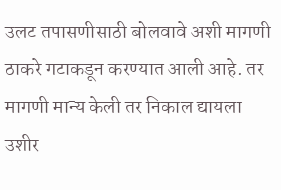उलट तपासणीसाठी बोलवावे अशी मागणी ठाकरे गटाकडून करण्यात आली आहे. तर मागणी मान्य केली तर निकाल द्यायला उशीर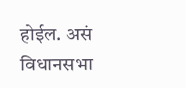होईल. असं विधानसभा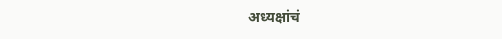अध्यक्षांचं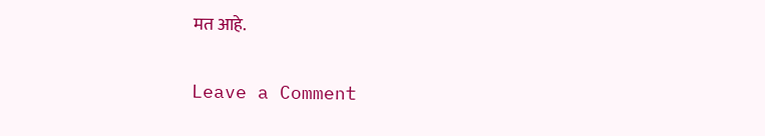मत आहे.

Leave a Comment